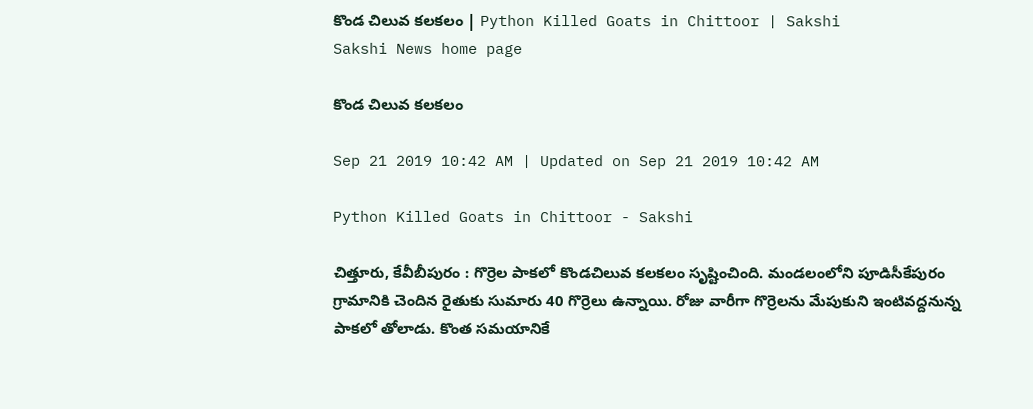కొండ చిలువ కలకలం | Python Killed Goats in Chittoor | Sakshi
Sakshi News home page

కొండ చిలువ కలకలం

Sep 21 2019 10:42 AM | Updated on Sep 21 2019 10:42 AM

Python Killed Goats in Chittoor - Sakshi

చిత్తూరు, కేవీబీపురం : గొర్రెల పాకలో కొండచిలువ కలకలం సృష్టించింది. మండలంలోని పూడిసీకేపురం గ్రామానికి చెందిన రైతుకు సుమారు 40 గొర్రెలు ఉన్నాయి. రోజు వారీగా గొర్రెలను మేపుకుని ఇంటివద్దనున్న పాకలో తోలాడు. కొంత సమయానికే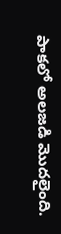పాకలో అలజడి మొదలైంది.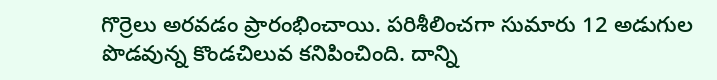గొర్రెలు అరవడం ప్రారంభించాయి. పరిశీలించగా సుమారు 12 అడుగుల పొడవున్న కొండచిలువ కనిపించింది. దాన్ని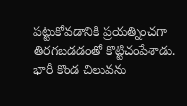పట్టుకోవడానికి ప్రయత్నించగా తిరగబడడంతో కొట్టిచంపేశాడు. భారీ కొండ చిలువను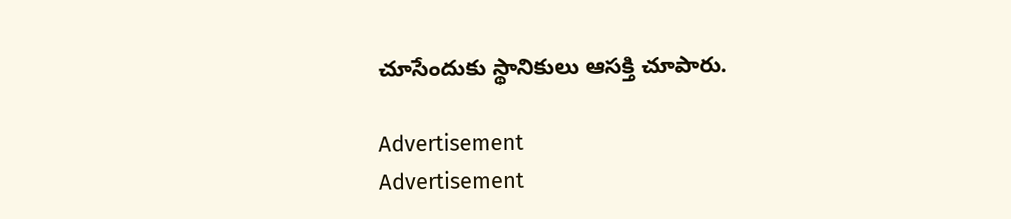చూసేందుకు స్థానికులు ఆసక్తి చూపారు.

Advertisement
Advertisement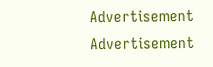Advertisement
Advertisement